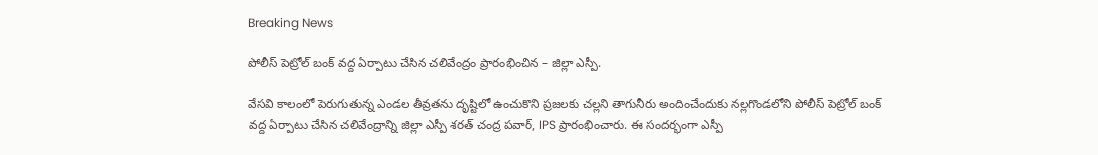Breaking News

పోలీస్ పెట్రోల్ బంక్ వద్ద ఏర్పాటు చేసిన చలివేంద్రం ప్రారంభించిన – జిల్లా ఎస్పీ.

వేసవి కాలంలో పెరుగుతున్న ఎండల తీవ్రతను దృష్టిలో ఉంచుకొని ప్రజలకు చల్లని తాగునీరు అందించేందుకు నల్లగొండలోని పోలీస్ పెట్రోల్ బంక్ వద్ద ఏర్పాటు చేసిన చలివేంద్రాన్ని జిల్లా ఎస్పీ శరత్ చంద్ర పవార్, IPS ప్రారంభించారు. ఈ సందర్భంగా ఎస్పీ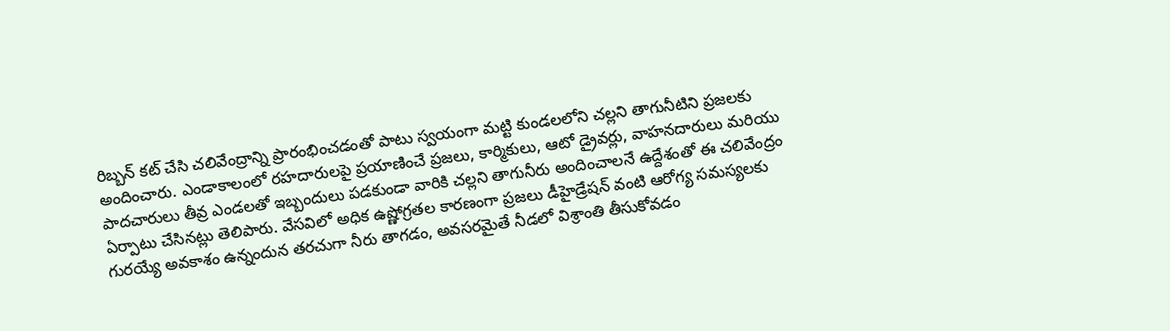రిబ్బన్ కట్ చేసి చలివేంద్రాన్ని ప్రారంభించడంతో పాటు స్వయంగా మట్టి కుండలలోని చల్లని తాగునీటిని ప్రజలకు అందించారు. ఎండాకాలంలో రహదారులపై ప్రయాణించే ప్రజలు, కార్మికులు, ఆటో డ్రైవర్లు, వాహనదారులు మరియు పాదచారులు తీవ్ర ఎండలతో ఇబ్బందులు పడకుండా వారికి చల్లని తాగునీరు అందించాలనే ఉద్దేశంతో ఈ చలివేంద్రం ఏర్పాటు చేసినట్లు తెలిపారు. వేసవిలో అధిక ఉష్ణోగ్రతల కారణంగా ప్రజలు డీహైడ్రేషన్ వంటి ఆరోగ్య సమస్యలకు గురయ్యే అవకాశం ఉన్నందున తరచుగా నీరు తాగడం, అవసరమైతే నీడలో విశ్రాంతి తీసుకోవడం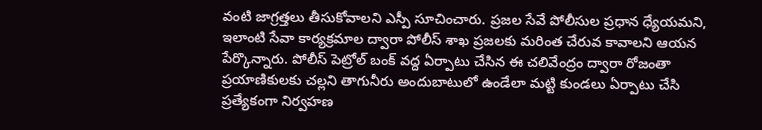వంటి జాగ్రత్తలు తీసుకోవాలని ఎస్పీ సూచించారు. ప్రజల సేవే పోలీసుల ప్రధాన ధ్యేయమని, ఇలాంటి సేవా కార్యక్రమాల ద్వారా పోలీస్ శాఖ ప్రజలకు మరింత చేరువ కావాలని ఆయన పేర్కొన్నారు. పోలీస్ పెట్రోల్ బంక్ వద్ద ఏర్పాటు చేసిన ఈ చలివేంద్రం ద్వారా రోజంతా ప్రయాణికులకు చల్లని తాగునీరు అందుబాటులో ఉండేలా మట్టి కుండలు ఏర్పాటు చేసి ప్రత్యేకంగా నిర్వహణ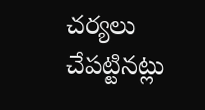చర్యలు చేపట్టినట్లు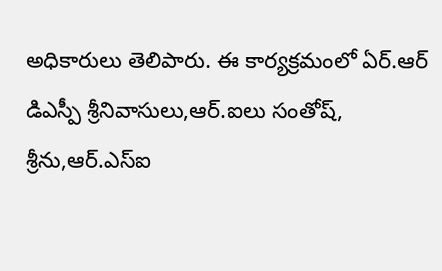అధికారులు తెలిపారు. ఈ కార్యక్రమంలో ఏర్.ఆర్ డిఎస్పీ శ్రీనివాసులు,ఆర్.ఐలు సంతోష్, శ్రీను,ఆర్.ఎస్ఐ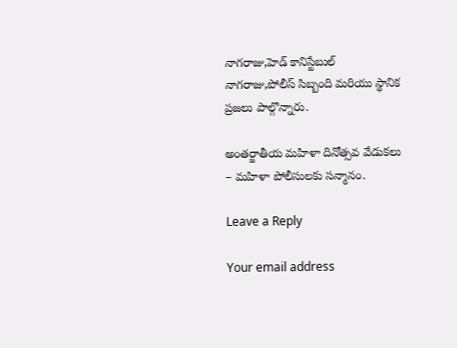నాగరాజు,హెడ్ కానిస్టేబుల్ నాగరాజు,పోలీస్ సిబ్బంది మరియు స్థానిక ప్రజలు పాల్గొన్నారు.

అంతర్జాతీయ మహిళా దినోత్సవ వేడుకలు – మహిళా పోలీసులకు సన్మానం.

Leave a Reply

Your email address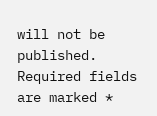will not be published. Required fields are marked *